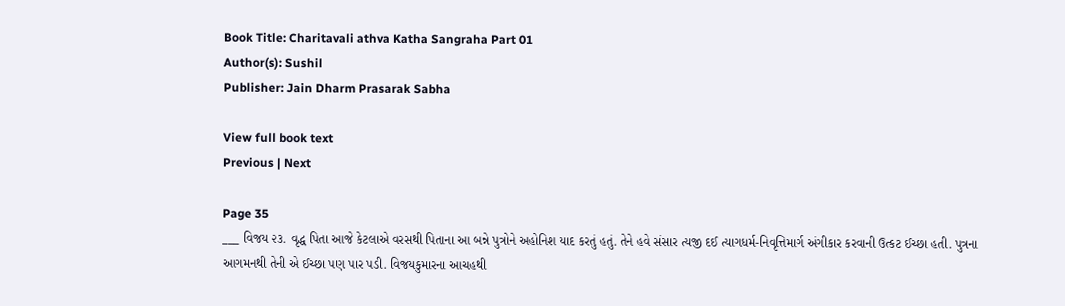Book Title: Charitavali athva Katha Sangraha Part 01
Author(s): Sushil
Publisher: Jain Dharm Prasarak Sabha

View full book text
Previous | Next

Page 35
___ વિજય ૨૩. વૃદ્ધ પિતા આજે કેટલાએ વરસથી પિતાના આ બન્ને પુત્રોને અહોનિશ યાદ કરતું હતું. તેને હવે સંસાર ત્યજી દઈ ત્યાગધર્મ-નિવૃત્તિમાર્ગ અંગીકાર કરવાની ઉત્કટ ઈચ્છા હતી. પુત્રના આગમનથી તેની એ ઈચ્છા પણ પાર પડી. વિજયકુમારના આચહથી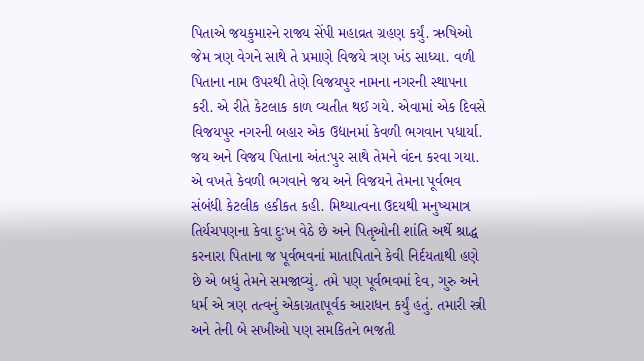પિતાએ જયકુમારને રાજ્ય સેંપી મહાવ્રત ગ્રહણ કર્યું. ઋષિઓ જેમ ત્રણ વેગને સાથે તે પ્રમાણે વિજયે ત્રણ ખંડ સાધ્યા. વળી પિતાના નામ ઉપરથી તેણે વિજયપુર નામના નગરની સ્થાપના કરી. એ રીતે કેટલાક કાળ વ્યતીત થઈ ગયે. એવામાં એક દિવસે વિજયપુર નગરની બહાર એક ઉદ્યાનમાં કેવળી ભગવાન પધાર્યા. જય અને વિજય પિતાના અંત:પુર સાથે તેમને વંદન કરવા ગયા. એ વખતે કેવળી ભગવાને જય અને વિજયને તેમના પૂર્વભવ સંબંધી કેટલીક હકીકત કહી. મિથ્યાત્વના ઉદયથી મનુષ્યમાત્ર તિર્યચપણના કેવા દુઃખ વેઠે છે અને પિતૃઓની શાંતિ અર્થે શ્રાદ્ધ કરનારા પિતાના જ પૂર્વભવનાં માતાપિતાને કેવી નિર્દયતાથી હણે છે એ બધું તેમને સમજાવ્યું. તમે પણ પૂર્વભવમાં દેવ, ગુરુ અને ધર્મ એ ત્રણ તત્વનું એકાગ્રતાપૂર્વક આરાધન કર્યું હતું. તમારી સ્ત્રી અને તેની બે સખીઓ પણ સમકિતને ભજતી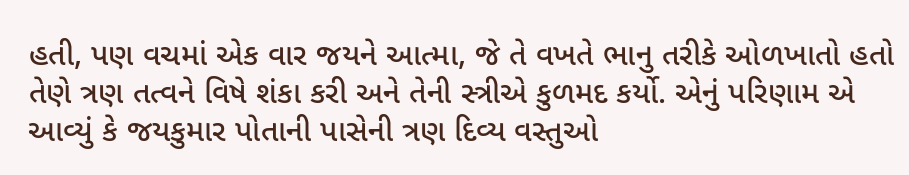હતી, પણ વચમાં એક વાર જયને આત્મા, જે તે વખતે ભાનુ તરીકે ઓળખાતો હતો તેણે ત્રણ તત્વને વિષે શંકા કરી અને તેની સ્ત્રીએ કુળમદ કર્યો. એનું પરિણામ એ આવ્યું કે જયકુમાર પોતાની પાસેની ત્રણ દિવ્ય વસ્તુઓ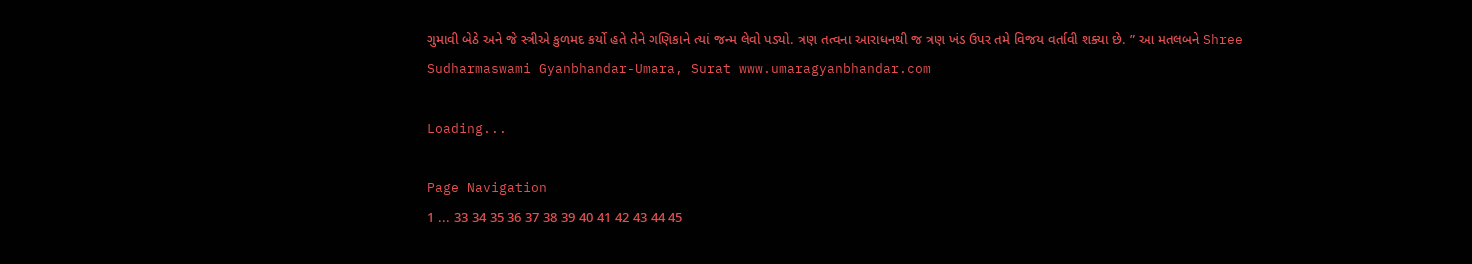ગુમાવી બેઠે અને જે સ્ત્રીએ કુળમદ કર્યો હતે તેને ગણિકાને ત્યાં જન્મ લેવો પડ્યો. ત્રણ તત્વના આરાધનથી જ ત્રણ ખંડ ઉપર તમે વિજય વર્તાવી શક્યા છે. ” આ મતલબને Shree Sudharmaswami Gyanbhandar-Umara, Surat www.umaragyanbhandar.com

Loading...

Page Navigation
1 ... 33 34 35 36 37 38 39 40 41 42 43 44 45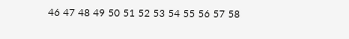46 47 48 49 50 51 52 53 54 55 56 57 58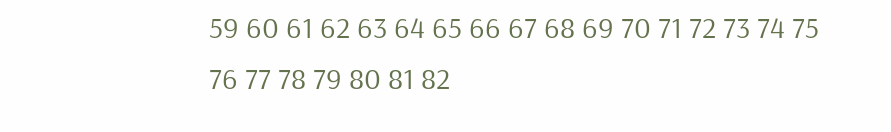59 60 61 62 63 64 65 66 67 68 69 70 71 72 73 74 75 76 77 78 79 80 81 82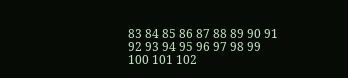83 84 85 86 87 88 89 90 91 92 93 94 95 96 97 98 99 100 101 102